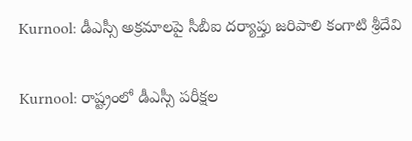Kurnool: డీఎస్సీ అక్రమాలపై సీబీఐ దర్యాప్తు జరిపాలి కంగాటి శ్రీదేవి

Kurnool: రాష్ట్రంలో డీఎస్సీ పరీక్షల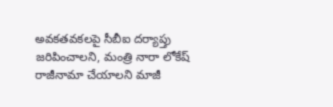అవకతవకలపై సీబీఐ దర్యాప్తు జరిపించాలని, మంత్రి నారా లోకేష్ రాజీనామా చేయాలని మాజీ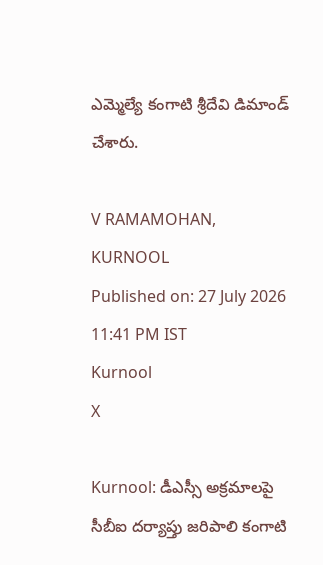ఎమ్మెల్యే కంగాటి శ్రీదేవి డిమాండ్ చేశారు.

V RAMAMOHAN, KURNOOL
Published on: 27 July 2026 11:41 PM IST
Kurnool
X

Kurnool: డీఎస్సీ అక్రమాలపై సీబీఐ దర్యాప్తు జరిపాలి కంగాటి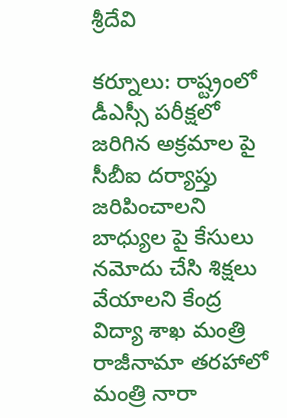శ్రీదేవి

కర్నూలు: రాష్ట్రంలో డీఎస్సీ పరీక్షలో జరిగిన అక్రమాల పై సీబీఐ దర్యాప్తు జరిపించాలని బాధ్యుల పై కేసులు నమోదు చేసి శిక్షలు వేయాలని కేంద్ర విద్యా శాఖ మంత్రి రాజీనామా తరహాలో మంత్రి నారా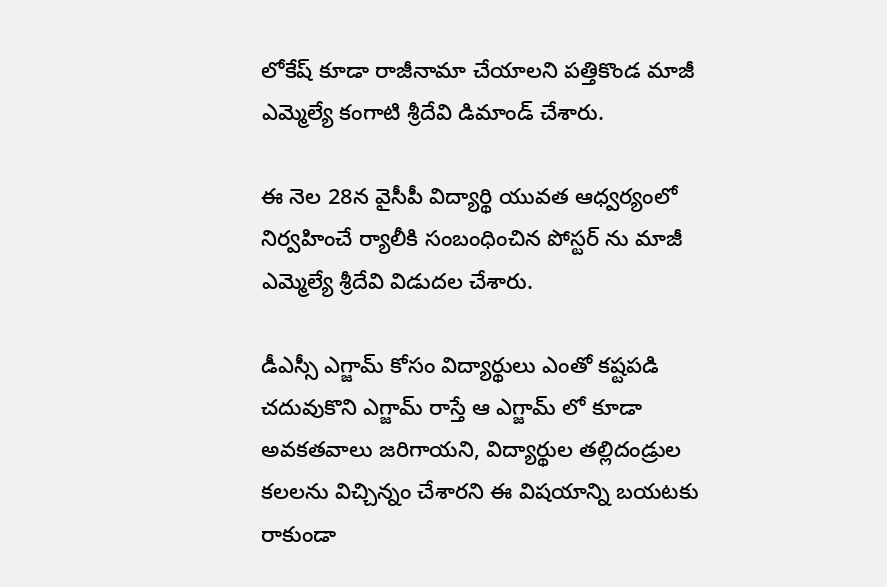లోకేష్ కూడా రాజీనామా చేయాలని పత్తికొండ మాజీ ఎమ్మెల్యే కంగాటి శ్రీదేవి డిమాండ్ చేశారు.

ఈ నెల 28న వైసీపీ విద్యార్థి యువత ఆధ్వర్యంలో నిర్వహించే ర్యాలీకి సంబంధించిన పోస్టర్ ను మాజీ ఎమ్మెల్యే శ్రీదేవి విడుదల చేశారు.

డీఎస్సీ ఎగ్జామ్ కోసం విద్యార్థులు ఎంతో కష్టపడి చదువుకొని ఎగ్జామ్ రాస్తే ఆ ఎగ్జామ్ లో కూడా అవకతవాలు జరిగాయని, విద్యార్థుల తల్లిదండ్రుల కలలను విచ్చిన్నం చేశారని ఈ విషయాన్ని బయటకు రాకుండా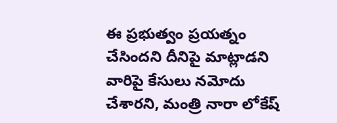ఈ ప్రభుత్వం ప్రయత్నం చేసిందని దీనిపై మాట్లాడని వారిపై కేసులు నమోదు చేశారని, మంత్రి నారా లోకేష్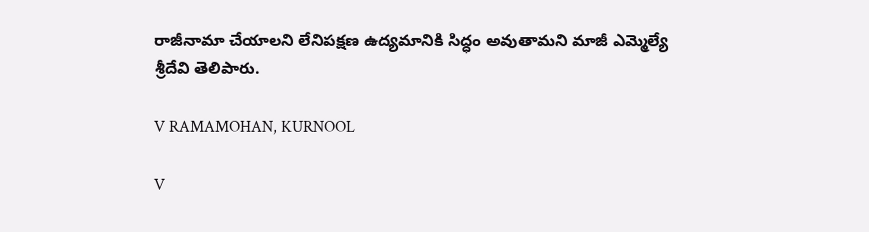రాజీనామా చేయాలని లేనిపక్షణ ఉద్యమానికి సిద్ధం అవుతామని మాజీ ఎమ్మెల్యే శ్రీదేవి తెలిపారు.

V RAMAMOHAN, KURNOOL

V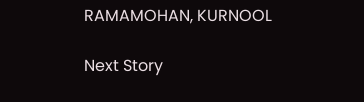RAMAMOHAN, KURNOOL

Next Story